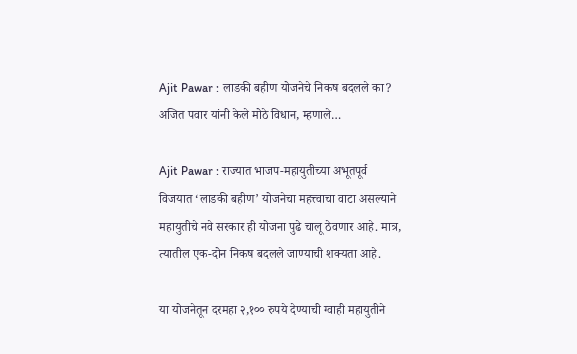Ajit Pawar : लाडकी बहीण योजनेचे निकष बदलले का? अजित पवार यांनी केले मोठे विधान, म्हणाले…

Ajit Pawar : राज्यात भाजप-महायुतीच्या अभूतपूर्व विजयात ‘लाडकी बहीण’ योजनेचा महत्त्वाचा वाटा असल्याने महायुतीचे नवे सरकार ही योजना पुढे चालू ठेवणार आहे. मात्र, त्यातील एक-दोन निकष बदलले जाण्याची शक्यता आहे.

या योजनेतून दरमहा २,१०० रुपये देण्याची ग्वाही महायुतीने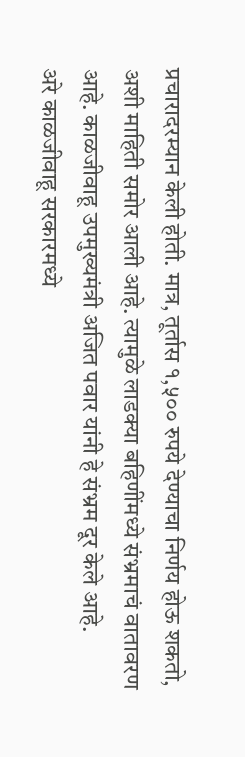प्रचारादरम्यान केली होती. मात्र, तूर्तास १,५०० रुपये देण्याचा निर्णय होऊ शकतो, अशी माहिती समोर आली आहे. त्यामुळे लाडक्या बहिणींमध्ये संभ्रमाचं वातावरण आहे. काळजीवाहू उपमुख्यमंत्री अजित पवार यांनी हे संभ्रम दूर केले आहे.
अरे काळजीवाहू सरकारमध्ये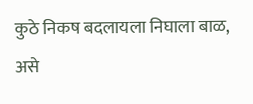कुठे निकष बदलायला निघाला बाळ, असे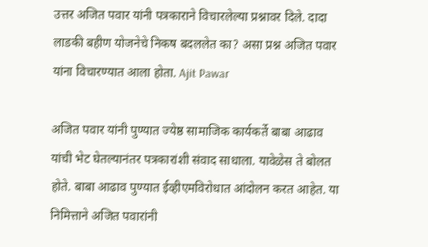उत्तर अजित पवार यांनी पत्रकाराने विचारलेल्या प्रश्नावर दिले. दादा लाडकी बहीण योजनेचे निकष बदललेत का? असा प्रश्न अजित पवार यांना विचारण्यात आला होता. Ajit Pawar

अजित पवार यांनी पुण्यात ज्येष्ठ सामाजिक कार्यकर्ते बाबा आढाव यांची भेट घेतल्यानंतर पत्रकारांशी संवाद साधाला. यावेळेस ते बोलत होते. बाबा आढाव पुण्यात ईव्हीएमविरोधात आंदोलन करत आहेत. या निमित्ताने अजित पवारांनी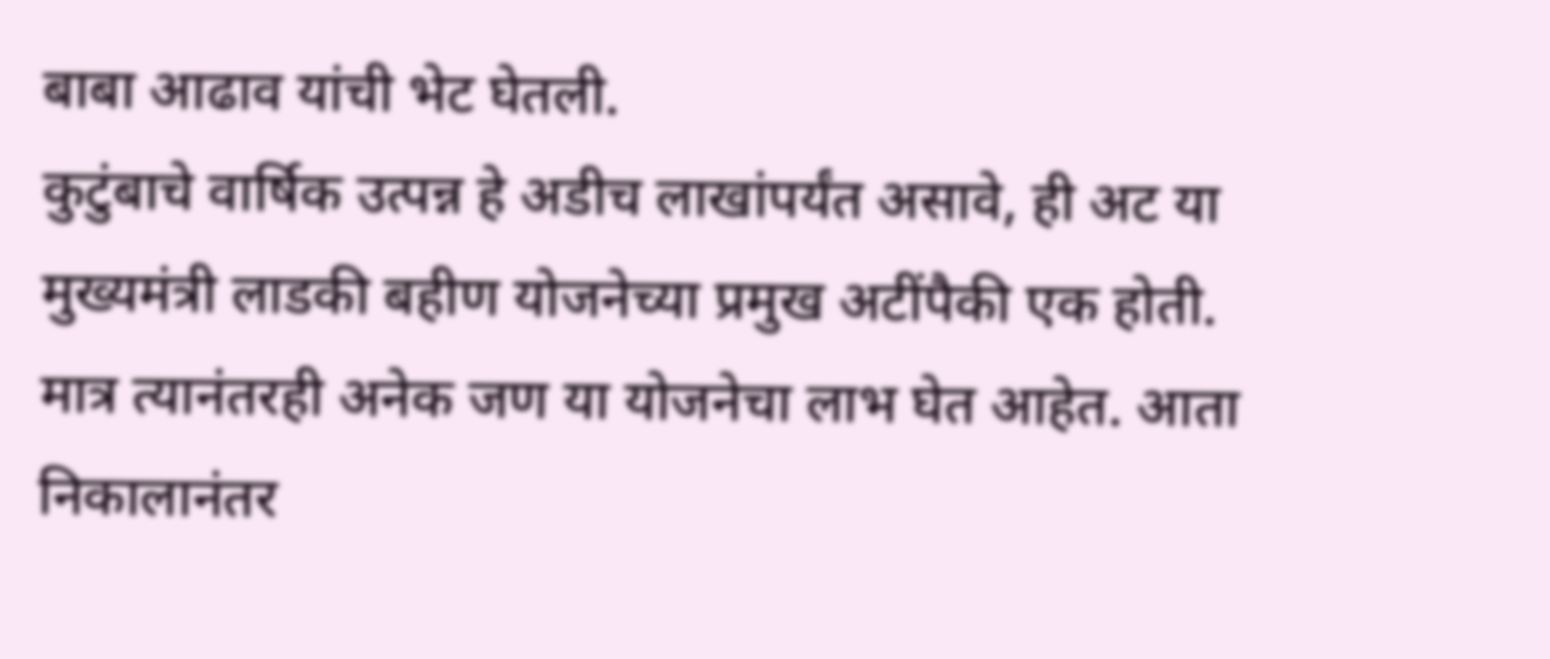बाबा आढाव यांची भेट घेतली.
कुटुंबाचे वार्षिक उत्पन्न हे अडीच लाखांपर्यंत असावे, ही अट या मुख्यमंत्री लाडकी बहीण योजनेच्या प्रमुख अटींपैकी एक होती. मात्र त्यानंतरही अनेक जण या योजनेचा लाभ घेत आहेत. आता निकालानंतर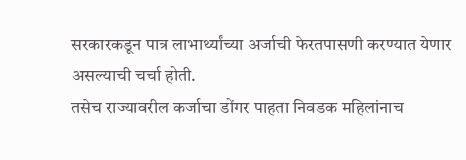सरकारकडून पात्र लाभार्थ्यांच्या अर्जाची फेरतपासणी करण्यात येणार असल्याची चर्चा होती.
तसेच राज्यावरील कर्जाचा डोंगर पाहता निवडक महिलांनाच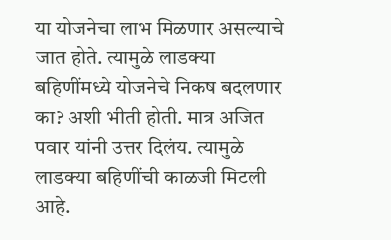या योजनेचा लाभ मिळणार असल्याचे जात होते. त्यामुळे लाडक्या बहिणींमध्ये योजनेचे निकष बदलणार का? अशी भीती होती. मात्र अजित पवार यांनी उत्तर दिलंय. त्यामुळे लाडक्या बहिणींची काळजी मिटली आहे.